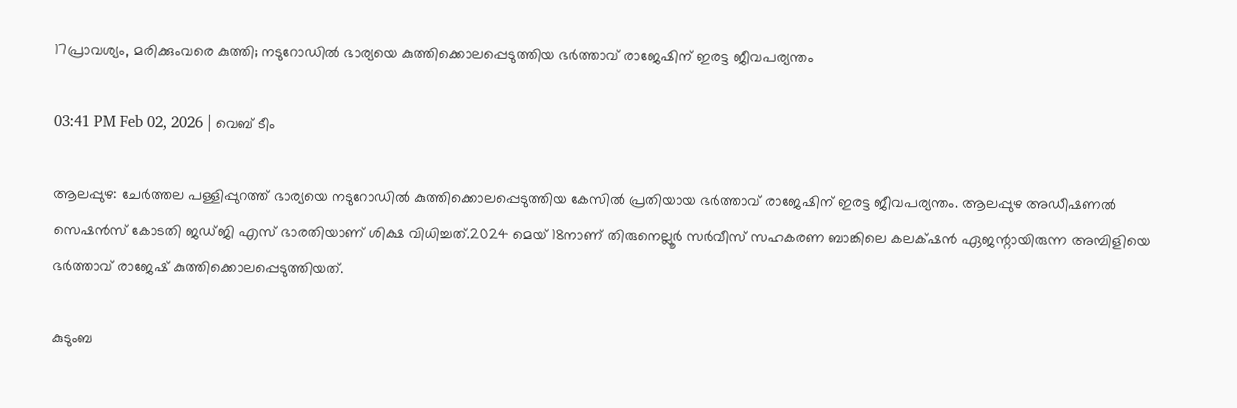17പ്രാവശ്യം, മരിക്കുംവരെ കുത്തി; നടുറോഡിൽ ഭാര്യയെ കുത്തിക്കൊലപ്പെടുത്തിയ ഭർത്താവ് രാജേഷിന് ഇരട്ട ജീവപര്യന്തം

03:41 PM Feb 02, 2026 | വെബ് ടീം

ആലപ്പുഴ: ചേർത്തല പള്ളിപ്പുറത്ത് ഭാര്യയെ നടുറോഡിൽ കുത്തിക്കൊലപ്പെടുത്തിയ കേസിൽ പ്രതിയായ ഭർത്താവ് രാജേഷിന് ഇരട്ട ജീവപര്യന്തം. ആലപ്പുഴ അഡീഷണൽ സെഷൻസ് കോടതി ജഡ്ജി എസ് ഭാരതിയാണ് ശിക്ഷ വിധിച്ചത്.2024 മെയ് 18നാണ് തിരുനെല്ലൂർ സർവീസ് സഹകരണ ബാങ്കിലെ കലക്‌ഷൻ ഏജന്റായിരുന്ന അമ്പിളിയെ ഭർത്താവ് രാജേഷ് കുത്തിക്കൊലപ്പെടുത്തിയത്.

കുടുംബ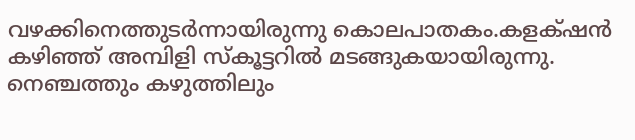വഴക്കിനെത്തുടർന്നായിരുന്നു കൊലപാതകം.കളക്‌ഷൻ കഴിഞ്ഞ് അമ്പിളി സ്കൂട്ടറിൽ മടങ്ങുകയായിരുന്നു. നെഞ്ചത്തും കഴുത്തിലും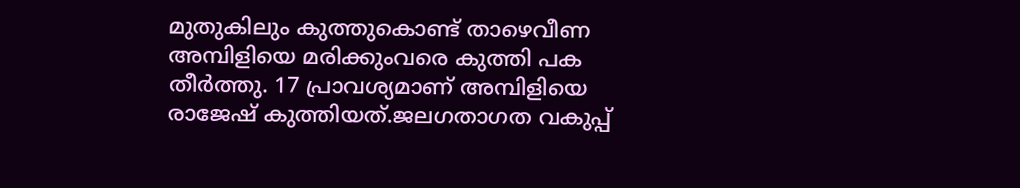മുതുകിലും കുത്തുകൊണ്ട് താഴെവീണ അമ്പിളിയെ മരിക്കുംവരെ കുത്തി പക തീർത്തു. 17 പ്രാവശ്യമാണ് അമ്പിളിയെ രാജേഷ് കുത്തിയത്.ജലഗതാഗത വകുപ്പ്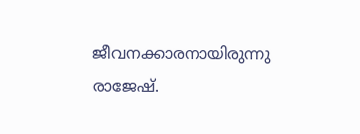ജീവനക്കാരനായിരുന്നു രാജേഷ്.